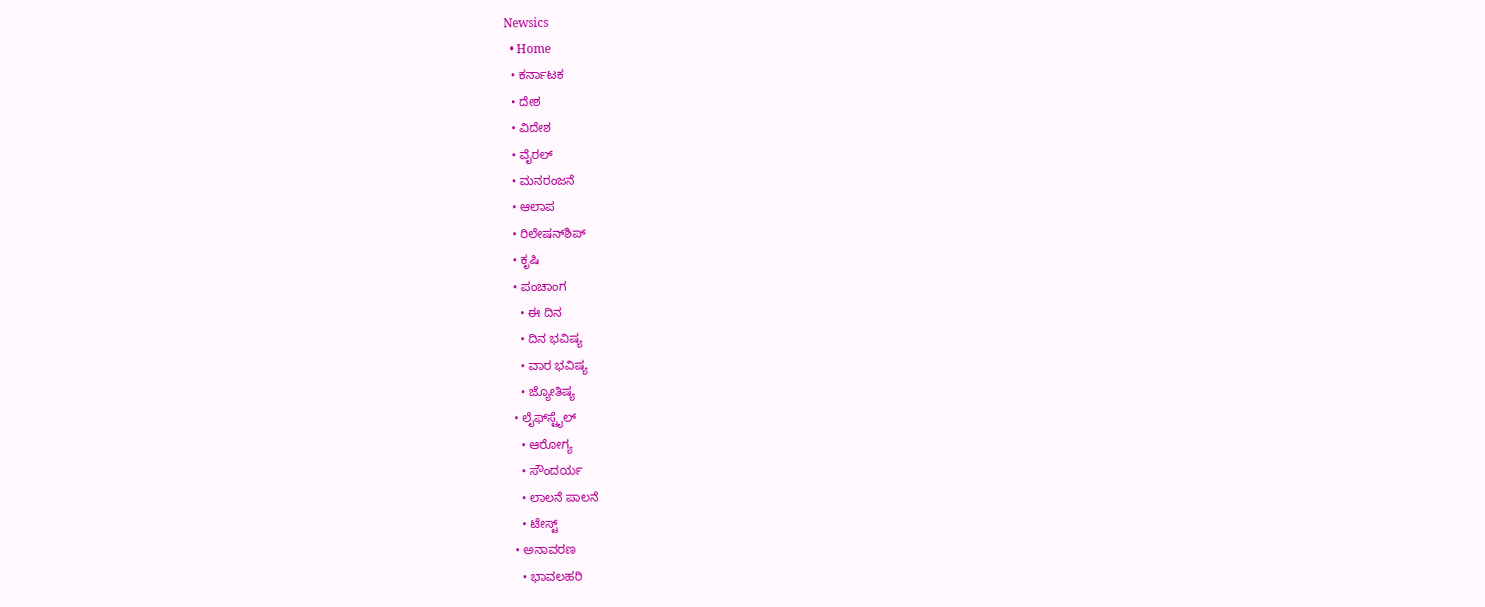Newsics
  • Home
  • ಕರ್ನಾಟಕ
  • ದೇಶ
  • ವಿದೇಶ
  • ವೈರಲ್
  • ಮನರಂಜನೆ
  • ಆಲಾಪ
  • ರಿಲೇಷನ್‌ಶಿಪ್
  • ಕೃಷಿ
  • ಪಂಚಾಂಗ
    • ಈ ದಿನ
    • ದಿನ ಭವಿಷ್ಯ
    • ವಾರ ಭವಿಷ್ಯ
    • ಜ್ಯೋತಿಷ್ಯ
  • ಲೈಫ್‌ಸ್ಟೈಲ್
    • ಆರೋಗ್ಯ
    • ಸೌಂದರ್ಯ
    • ಲಾಲನೆ ಪಾಲನೆ
    • ಟೇಸ್ಟ್
  • ಅನಾವರಣ
    • ಭಾವಲಹರಿ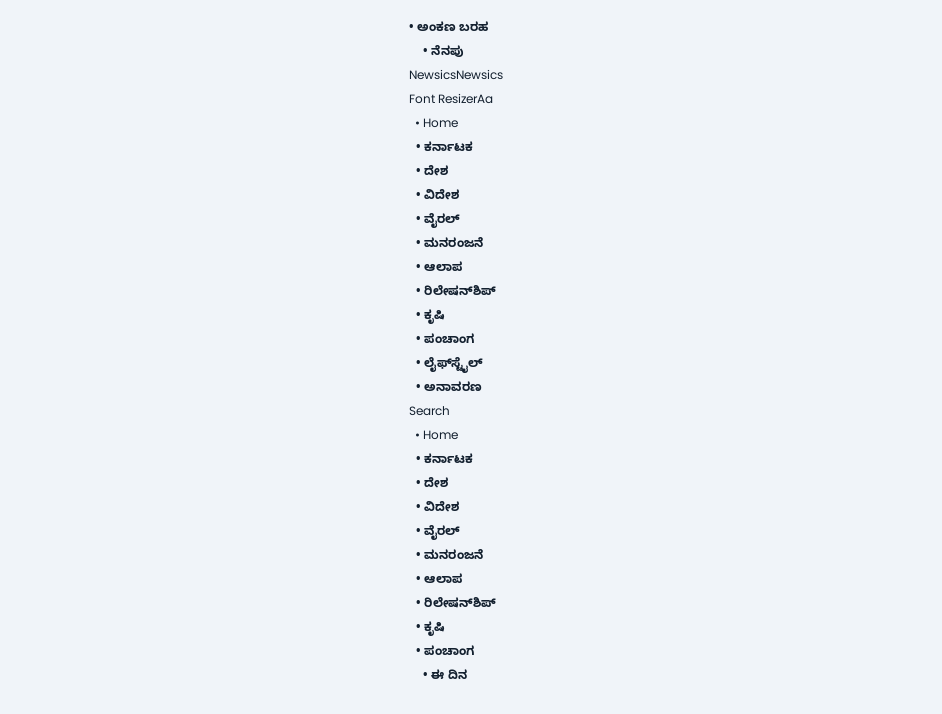• ಅಂಕಣ ಬರಹ
    • ನೆನಪು
NewsicsNewsics
Font ResizerAa
  • Home
  • ಕರ್ನಾಟಕ
  • ದೇಶ
  • ವಿದೇಶ
  • ವೈರಲ್
  • ಮನರಂಜನೆ
  • ಆಲಾಪ
  • ರಿಲೇಷನ್‌ಶಿಪ್
  • ಕೃಷಿ
  • ಪಂಚಾಂಗ
  • ಲೈಫ್‌ಸ್ಟೈಲ್
  • ಅನಾವರಣ
Search
  • Home
  • ಕರ್ನಾಟಕ
  • ದೇಶ
  • ವಿದೇಶ
  • ವೈರಲ್
  • ಮನರಂಜನೆ
  • ಆಲಾಪ
  • ರಿಲೇಷನ್‌ಶಿಪ್
  • ಕೃಷಿ
  • ಪಂಚಾಂಗ
    • ಈ ದಿನ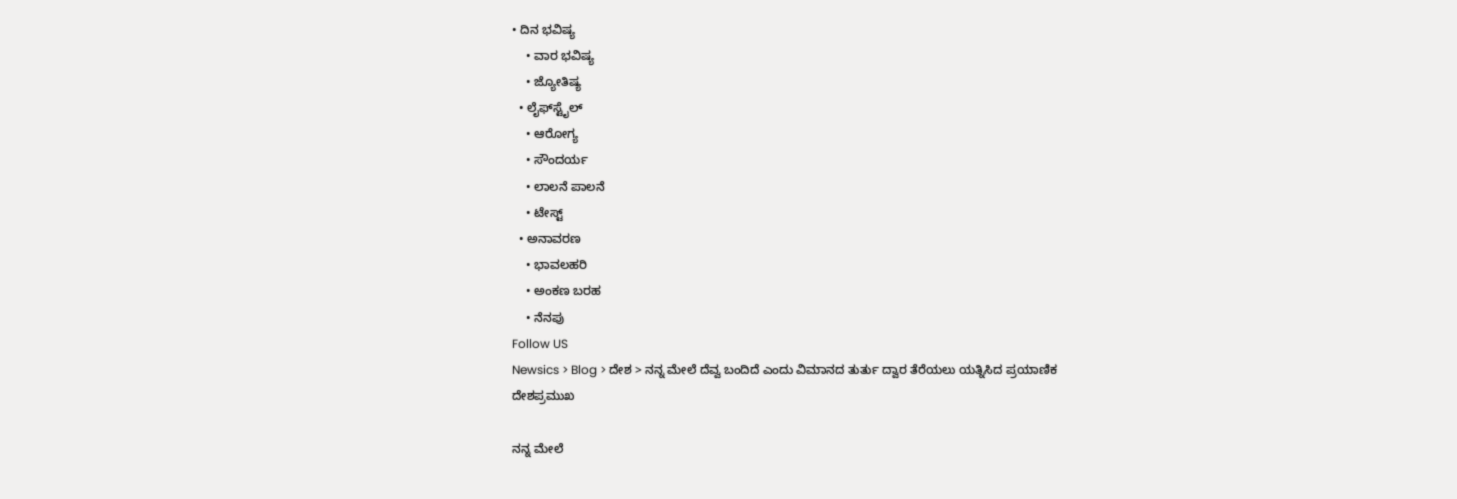• ದಿನ ಭವಿಷ್ಯ
    • ವಾರ ಭವಿಷ್ಯ
    • ಜ್ಯೋತಿಷ್ಯ
  • ಲೈಫ್‌ಸ್ಟೈಲ್
    • ಆರೋಗ್ಯ
    • ಸೌಂದರ್ಯ
    • ಲಾಲನೆ ಪಾಲನೆ
    • ಟೇಸ್ಟ್
  • ಅನಾವರಣ
    • ಭಾವಲಹರಿ
    • ಅಂಕಣ ಬರಹ
    • ನೆನಪು
Follow US
Newsics > Blog > ದೇಶ > ನನ್ನ ಮೇಲೆ ದೆವ್ವ ಬಂದಿದೆ ಎಂದು ವಿಮಾನದ ತುರ್ತು ದ್ವಾರ ತೆರೆಯಲು ಯತ್ನಿಸಿದ ಪ್ರಯಾಣಿಕ
ದೇಶಪ್ರಮುಖ

ನನ್ನ ಮೇಲೆ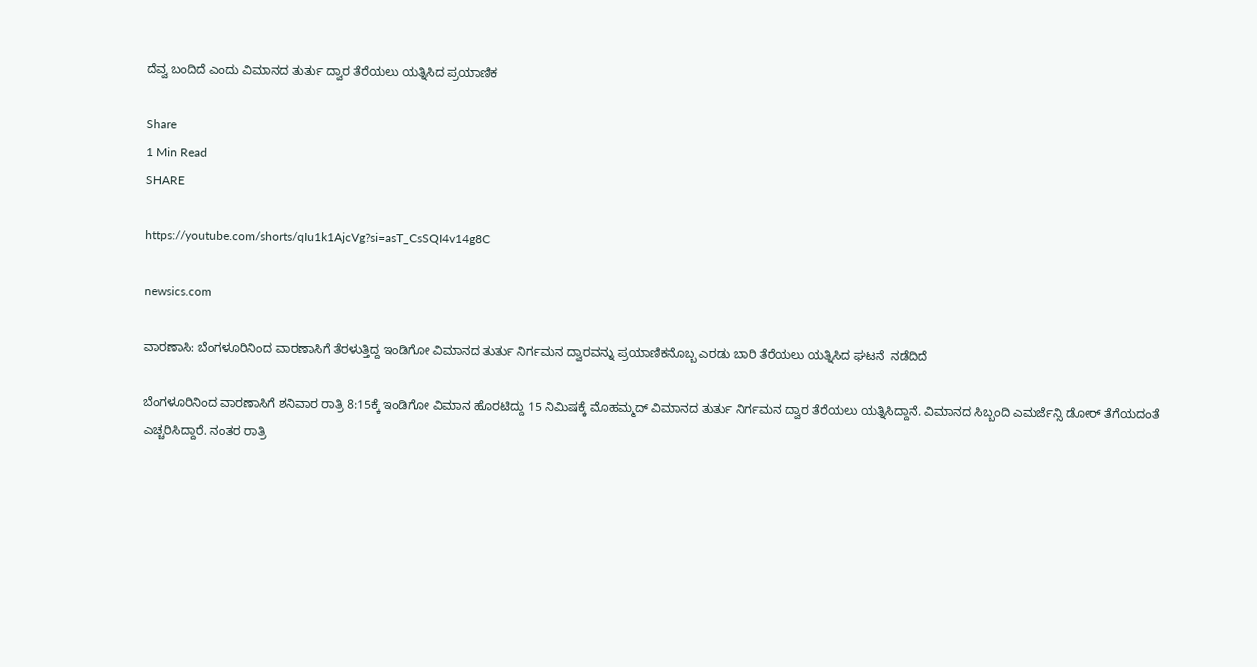ದೆವ್ವ ಬಂದಿದೆ ಎಂದು ವಿಮಾನದ ತುರ್ತು ದ್ವಾರ ತೆರೆಯಲು ಯತ್ನಿಸಿದ ಪ್ರಯಾಣಿಕ

Share
1 Min Read
SHARE

https://youtube.com/shorts/qIu1k1AjcVg?si=asT_CsSQI4v14g8C

newsics.com

ವಾರಣಾಸಿ: ಬೆಂಗಳೂರಿನಿಂದ ವಾರಣಾಸಿಗೆ ತೆರಳುತ್ತಿದ್ದ ಇಂಡಿಗೋ ವಿಮಾನದ ತುರ್ತು ನಿರ್ಗಮನ ದ್ವಾರವನ್ನು ಪ್ರಯಾಣಿಕನೊಬ್ಬ ಎರಡು ಬಾರಿ ತೆರೆಯಲು ಯತ್ನಿಸಿದ ಘಟನೆ  ನಡೆದಿದೆ

ಬೆಂಗಳೂರಿನಿಂದ ವಾರಣಾಸಿಗೆ ಶನಿವಾರ ರಾತ್ರಿ 8:15ಕ್ಕೆ ಇಂಡಿಗೋ ವಿಮಾನ ಹೊರಟಿದ್ದು 15 ನಿಮಿಷಕ್ಕೆ ಮೊಹಮ್ಮದ್ ವಿಮಾನದ ತುರ್ತು ನಿರ್ಗಮನ ದ್ವಾರ ತೆರೆಯಲು ಯತ್ನಿಸಿದ್ದಾನೆ. ವಿಮಾನದ ಸಿಬ್ಬಂದಿ ಎಮರ್ಜೆನ್ಸಿ ಡೋರ್ ತೆಗೆಯದಂತೆ ಎಚ್ಚರಿಸಿದ್ದಾರೆ. ನಂತರ ರಾತ್ರಿ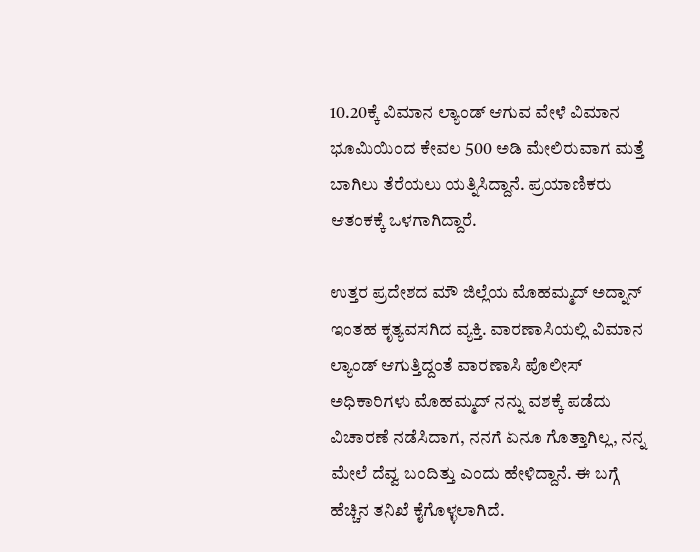10.20ಕ್ಕೆ ವಿಮಾನ ಲ್ಯಾಂಡ್ ಆಗುವ ವೇಳೆ ವಿಮಾನ ಭೂಮಿಯಿಂದ ಕೇವಲ 500 ಅಡಿ ಮೇಲಿರುವಾಗ ಮತ್ತೆ ಬಾಗಿಲು ತೆರೆಯಲು ಯತ್ನಿಸಿದ್ದಾನೆ. ಪ್ರಯಾಣಿಕರು ಆತಂಕಕ್ಕೆ ಒಳಗಾಗಿದ್ದಾರೆ.

ಉತ್ತರ ಪ್ರದೇಶದ ಮೌ ಜಿಲ್ಲೆಯ ಮೊಹಮ್ಮದ್ ಅದ್ನಾನ್ ಇಂತಹ ಕೃತ್ಯವಸಗಿದ ವ್ಯಕ್ತಿ. ವಾರಣಾಸಿಯಲ್ಲಿ ವಿಮಾನ ಲ್ಯಾಂಡ್ ಆಗುತ್ತಿದ್ದಂತೆ ವಾರಣಾಸಿ ಪೊಲೀಸ್ ಅಧಿಕಾರಿಗಳು ಮೊಹಮ್ಮದ್ ನನ್ನು ವಶಕ್ಕೆ ಪಡೆದು ವಿಚಾರಣೆ ನಡೆಸಿದಾಗ, ನನಗೆ ಏನೂ ಗೊತ್ತಾಗಿಲ್ಲ, ನನ್ನ ಮೇಲೆ ದೆವ್ವ ಬಂದಿತ್ತು ಎಂದು ಹೇಳಿದ್ದಾನೆ. ಈ ಬಗ್ಗೆ ಹೆಚ್ಚಿನ ತನಿಖೆ ಕೈಗೊಳ್ಳಲಾಗಿದೆ.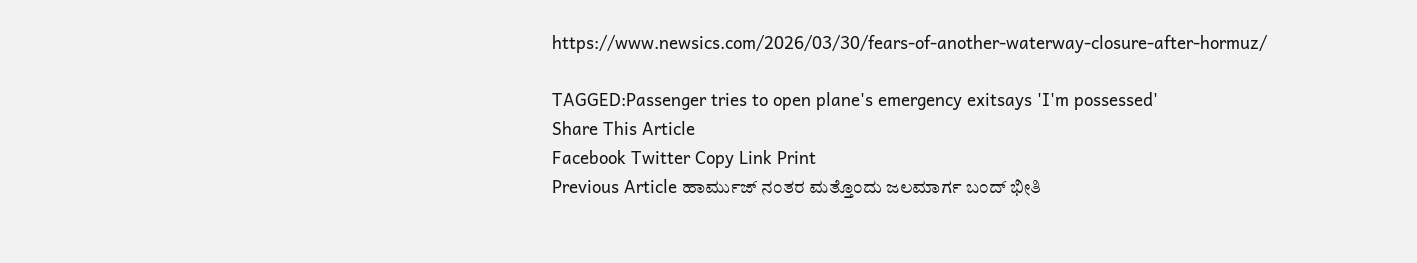https://www.newsics.com/2026/03/30/fears-of-another-waterway-closure-after-hormuz/

TAGGED:Passenger tries to open plane's emergency exitsays 'I'm possessed'
Share This Article
Facebook Twitter Copy Link Print
Previous Article ಹಾರ್ಮುಜ್ ನಂತರ ಮತ್ತೊಂದು ಜಲಮಾರ್ಗ ಬಂದ್‌ ಭೀತಿ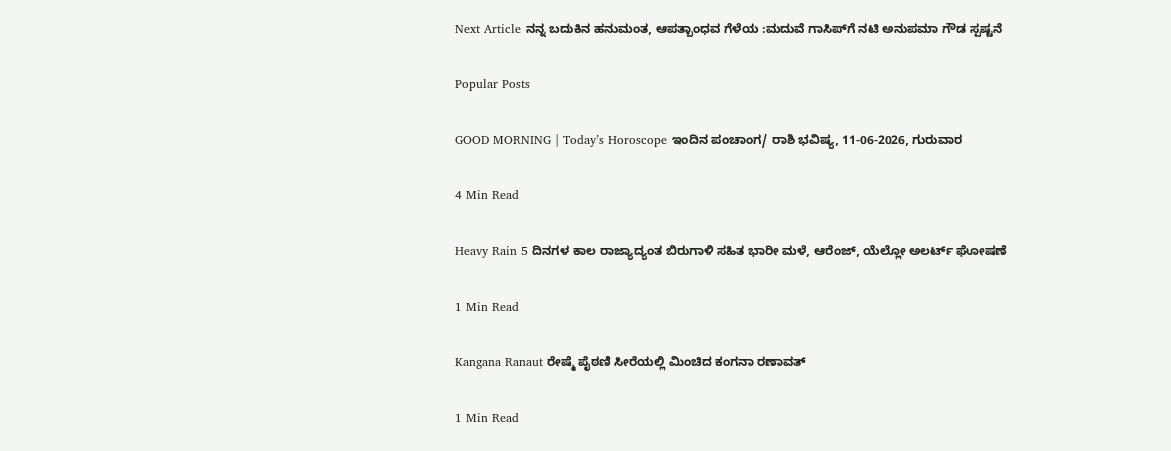Next Article ನನ್ನ ಬದುಕಿನ ಹನುಮಂತ, ಆಪತ್ಬಾಂಧವ ಗೆಳೆಯ :ಮದುವೆ ಗಾಸಿಪ್‌ಗೆ ನಟಿ ಅನುಪಮಾ ಗೌಡ ಸ್ಪಷ್ಟನೆ

Popular Posts

GOOD MORNING | Today’s Horoscope ಇಂದಿನ ಪಂಚಾಂಗ/ ರಾಶಿ ಭವಿಷ್ಯ, 11-06-2026, ಗುರುವಾರ

4 Min Read

Heavy Rain 5 ದಿನಗಳ ಕಾಲ ರಾಜ್ಯಾದ್ಯಂತ ಬಿರುಗಾಳಿ ಸಹಿತ ಭಾರೀ ಮಳೆ, ಆರೆಂಜ್, ಯೆಲ್ಲೋ ಅಲರ್ಟ್ ಘೋಷಣೆ

1 Min Read

Kangana Ranaut ರೇಷ್ಮೆ ಪೈಠಣಿ ಸೀರೆಯಲ್ಲಿ ಮಿಂಚಿದ ಕಂಗನಾ ರಣಾವತ್

1 Min Read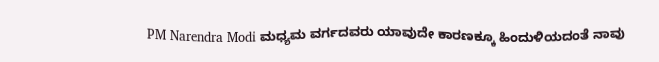PM Narendra Modi ಮಧ್ಯಮ ವರ್ಗದವರು ಯಾವುದೇ ಕಾರಣಕ್ಕೂ ಹಿಂದುಳಿಯದಂತೆ ನಾವು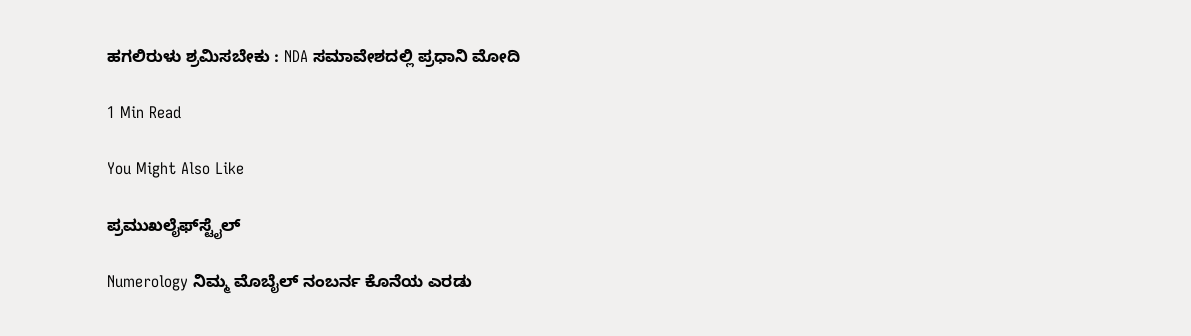ಹಗಲಿರುಳು ಶ್ರಮಿಸಬೇಕು : NDA ಸಮಾವೇಶದಲ್ಲಿ ಪ್ರಧಾನಿ ಮೋದಿ

1 Min Read

You Might Also Like

ಪ್ರಮುಖಲೈಫ್‌ಸ್ಟೈಲ್

Numerology ನಿಮ್ಮ ಮೊಬೈಲ್ ನಂಬರ್ನ ಕೊನೆಯ ಎರಡು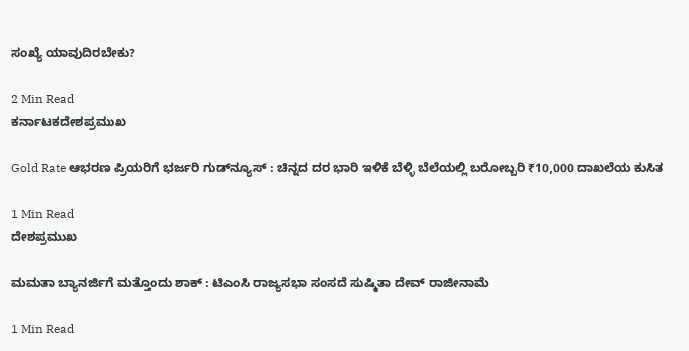ಸಂಖ್ಯೆ ಯಾವುದಿರಬೇಕು?

2 Min Read
ಕರ್ನಾಟಕದೇಶಪ್ರಮುಖ

Gold Rate ಆಭರಣ ಪ್ರಿಯರಿಗೆ ಭರ್ಜರಿ ಗುಡ್‌ನ್ಯೂಸ್ : ಚಿನ್ನದ ದರ ಭಾರಿ ಇಳಿಕೆ ಬೆಳ್ಳಿ ಬೆಲೆಯಲ್ಲಿ ಬರೋಬ್ಬರಿ ₹10,000 ದಾಖಲೆಯ ಕುಸಿತ

1 Min Read
ದೇಶಪ್ರಮುಖ

ಮಮತಾ ಬ್ಯಾನರ್ಜಿಗೆ ಮತ್ತೊಂದು ಶಾಕ್ : ಟಿಎಂಸಿ ರಾಜ್ಯಸಭಾ ಸಂಸದೆ ಸುಷ್ಮಿತಾ ದೇವ್ ರಾಜೀನಾಮೆ

1 Min Read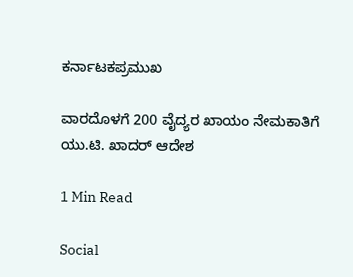ಕರ್ನಾಟಕಪ್ರಮುಖ

ವಾರದೊಳಗೆ 200 ವೈದ್ಯರ ಖಾಯಂ ನೇಮಕಾತಿಗೆ ಯು.ಟಿ. ಖಾದರ್ ಆದೇಶ

1 Min Read

Social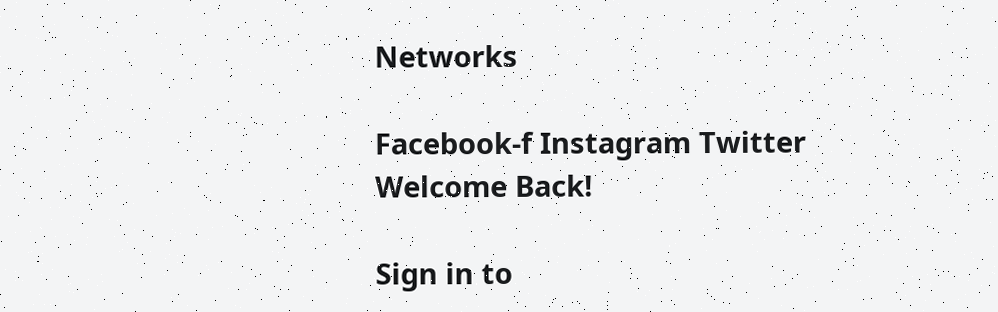Networks

Facebook-f Instagram Twitter
Welcome Back!

Sign in to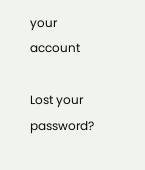your account

Lost your password?